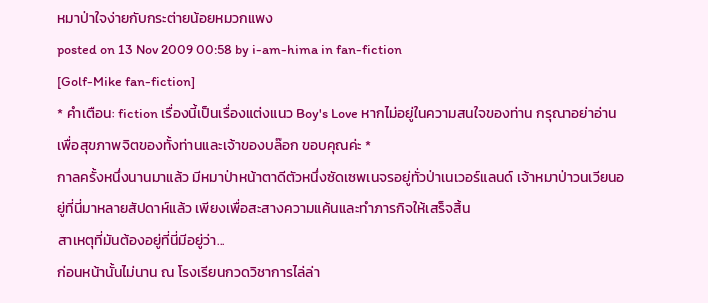หมาป่าใจง่ายกับกระต่ายน้อยหมวกแพง
posted on 13 Nov 2009 00:58 by i-am-hima in fan-fiction
[Golf-Mike fan-fiction]
* คำเตือน: fiction เรื่องนี้เป็นเรื่องแต่งแนว Boy's Love หากไม่อยู่ในความสนใจของท่าน กรุณาอย่าอ่าน เพื่อสุขภาพจิตของทั้งท่านและเจ้าของบล๊อก ขอบคุณค่ะ *
กาลครั้งหนึ่งนานมาแล้ว มีหมาป่าหน้าตาดีตัวหนึ่งซัดเซพเนจรอยู่ทั่วป่าเนเวอร์แลนด์ เจ้าหมาป่าวนเวียนอยู่ที่นี่มาหลายสัปดาห์แล้ว เพียงเพื่อสะสางความแค้นและทำภารกิจให้เสร็จสิ้น
สาเหตุที่มันต้องอยู่ที่นี่มีอยู่ว่า...
ก่อนหน้านั้นไม่นาน ณ โรงเรียนกวดวิชาการไล่ล่า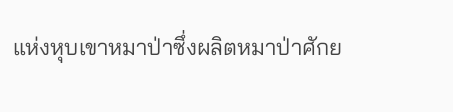แห่งหุบเขาหมาป่าซึ่งผลิตหมาป่าศักย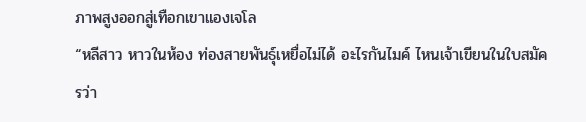ภาพสูงออกสู่เทือกเขาแองเจโล
“หลีสาว หาวในห้อง ท่องสายพันธุ์เหยื่อไม่ได้ อะไรกันไมค์ ไหนเจ้าเขียนในใบสมัครว่า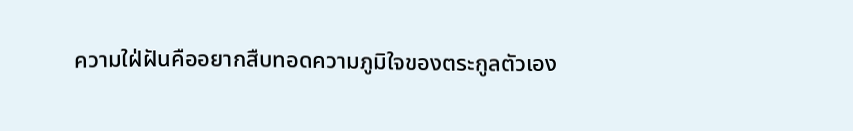ความใฝ่ฝันคืออยากสืบทอดความภูมิใจของตระกูลตัวเอง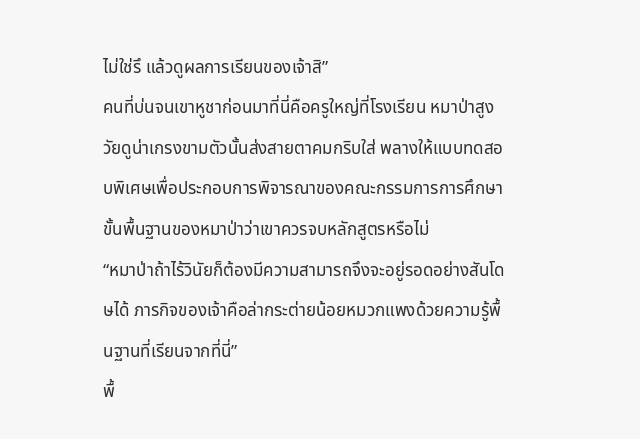ไม่ใช่รึ แล้วดูผลการเรียนของเจ้าสิ”
คนที่บ่นจนเขาหูชาก่อนมาที่นี่คือครูใหญ่ที่โรงเรียน หมาป่าสูงวัยดูน่าเกรงขามตัวนั้นส่งสายตาคมกริบใส่ พลางให้แบบทดสอบพิเศษเพื่อประกอบการพิจารณาของคณะกรรมการการศึกษาขั้นพื้นฐานของหมาป่าว่าเขาควรจบหลักสูตรหรือไม่
“หมาป่าถ้าไร้วินัยก็ต้องมีความสามารถจึงจะอยู่รอดอย่างสันโดษได้ ภารกิจของเจ้าคือล่ากระต่ายน้อยหมวกแพงด้วยความรู้พื้นฐานที่เรียนจากที่นี่”
พื้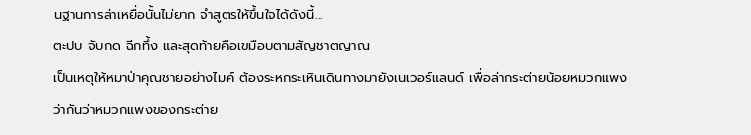นฐานการล่าเหยื่อนั้นไม่ยาก จำสูตรให้ขึ้นใจได้ดังนี้...
ตะปบ จับกด ฉีกทึ้ง และสุดท้ายคือเขมือบตามสัญชาตญาณ
เป็นเหตุให้หมาป่าคุณชายอย่างไมค์ ต้องระหกระเหินเดินทางมายังเนเวอร์แลนด์ เพื่อล่ากระต่ายน้อยหมวกแพง ว่ากันว่าหมวกแพงของกระต่าย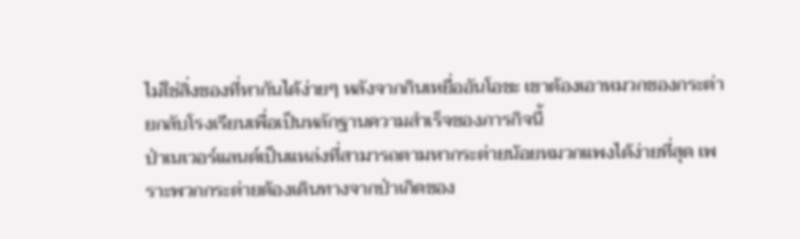ไม่ใช่สิ่งของที่หากันได้ง่ายๆ หลังจากกินเหยื่ออันโอชะ เขาต้องเอาหมวกของกระต่ายกลับโรงเรียนเพื่อเป็นหลักฐานความสำเร็จของภารกิจนี้
ป่าเนเวอร์แลนด์เป็นแหล่งที่สามารถตามหากระต่ายน้อยหมวกแพงได้ง่ายที่สุด เพราะพวกกระต่ายต้องเดินทางจากป่าเกิดของ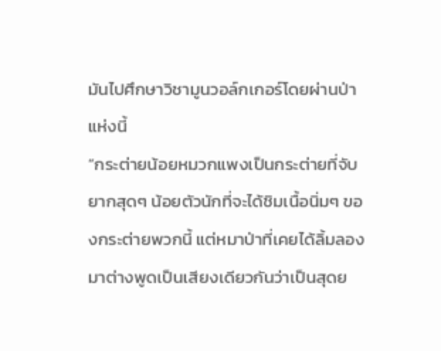มันไปศึกษาวิชามูนวอล์กเกอร์โดยผ่านป่าแห่งนี้
“กระต่ายน้อยหมวกแพงเป็นกระต่ายที่จับยากสุดๆ น้อยตัวนักที่จะได้ชิมเนื้อนิ่มๆ ของกระต่ายพวกนี้ แต่หมาป่าที่เคยได้ลิ้มลองมาต่างพูดเป็นเสียงเดียวกันว่าเป็นสุดย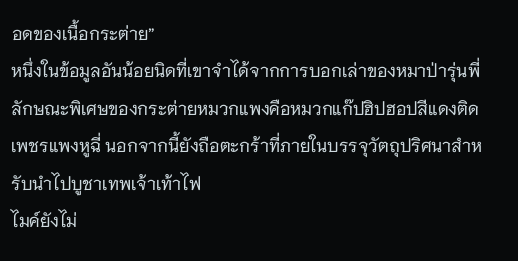อดของเนื้อกระต่าย”
หนึ่งในข้อมูลอันน้อยนิดที่เขาจำได้จากการบอกเล่าของหมาป่ารุ่นพี่
ลักษณะพิเศษของกระต่ายหมวกแพงคือหมวกแก๊ปฮิปฮอปสีแดงติดเพชรแพงหูฉี่ นอกจากนี้ยังถือตะกร้าที่ภายในบรรจุวัตถุปริศนาสำหรับนำไปบูชาเทพเจ้าเท้าไฟ
ไมค์ยังไม่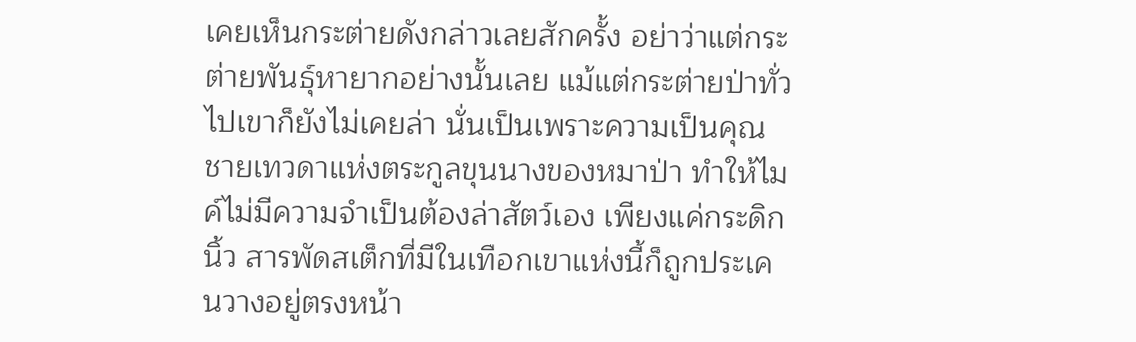เคยเห็นกระต่ายดังกล่าวเลยสักครั้ง อย่าว่าแต่กระต่ายพันธุ์หายากอย่างนั้นเลย แม้แต่กระต่ายป่าทั่วไปเขาก็ยังไม่เคยล่า นั่นเป็นเพราะความเป็นคุณชายเทวดาแห่งตระกูลขุนนางของหมาป่า ทำให้ไมค์ไม่มีความจำเป็นต้องล่าสัตว์เอง เพียงแค่กระดิกนิ้ว สารพัดสเต็กที่มีในเทือกเขาแห่งนี้ก็ถูกประเคนวางอยู่ตรงหน้า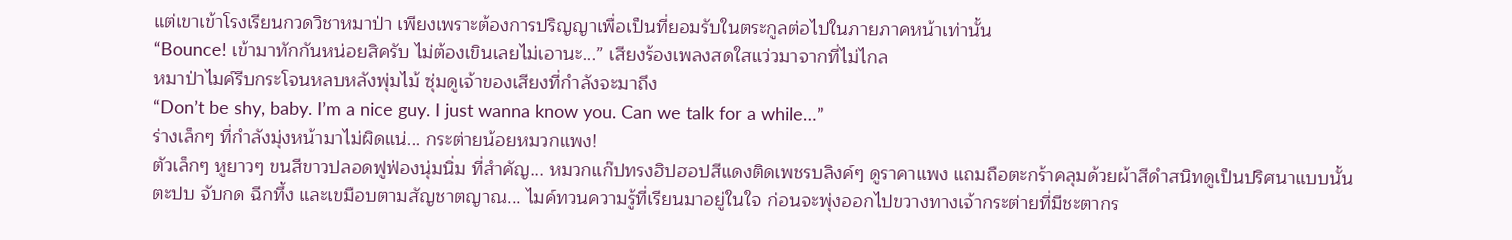แต่เขาเข้าโรงเรียนกวดวิชาหมาป่า เพียงเพราะต้องการปริญญาเพื่อเป็นที่ยอมรับในตระกูลต่อไปในภายภาคหน้าเท่านั้น
“Bounce! เข้ามาทักกันหน่อยสิครับ ไม่ต้องเขินเลยไม่เอานะ...” เสียงร้องเพลงสดใสแว่วมาจากที่ไม่ไกล
หมาป่าไมค์รีบกระโจนหลบหลังพุ่มไม้ ซุ่มดูเจ้าของเสียงที่กำลังจะมาถึง
“Don’t be shy, baby. I’m a nice guy. I just wanna know you. Can we talk for a while…”
ร่างเล็กๆ ที่กำลังมุ่งหน้ามาไม่ผิดแน่... กระต่ายน้อยหมวกแพง!
ตัวเล็กๆ หูยาวๆ ขนสีขาวปลอดฟูฟ่องนุ่มนิ่ม ที่สำคัญ... หมวกแก๊ปทรงฮิปฮอปสีแดงติดเพชรบลิงค์ๆ ดูราคาแพง แถมถือตะกร้าคลุมด้วยผ้าสีดำสนิทดูเป็นปริศนาแบบนั้น
ตะปบ จับกด ฉีกทึ้ง และเขมือบตามสัญชาตญาณ... ไมค์ทวนความรู้ที่เรียนมาอยู่ในใจ ก่อนจะพุ่งออกไปขวางทางเจ้ากระต่ายที่มีชะตากร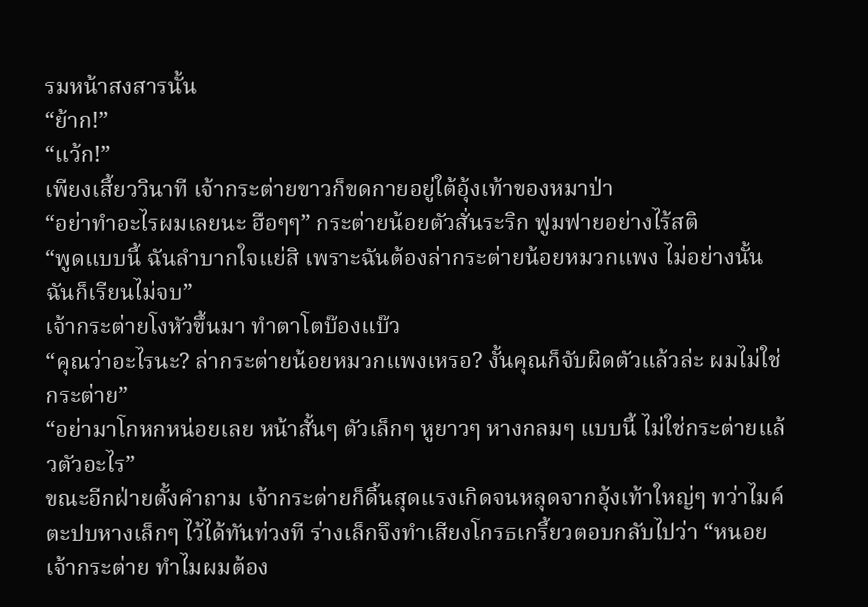รมหน้าสงสารนั้น
“ย้าก!”
“แว้ก!”
เพียงเสี้ยววินาที เจ้ากระต่ายขาวก็ขดกายอยู่ใต้อุ้งเท้าของหมาป่า
“อย่าทำอะไรผมเลยนะ ฮือๆๆ” กระต่ายน้อยตัวสั่นระริก ฟูมฟายอย่างไร้สติ
“พูดแบบนี้ ฉันลำบากใจแย่สิ เพราะฉันต้องล่ากระต่ายน้อยหมวกแพง ไม่อย่างนั้นฉันก็เรียนไม่จบ”
เจ้ากระต่ายโงหัวขึ้นมา ทำตาโตบ๊องแบ๊ว
“คุณว่าอะไรนะ? ล่ากระต่ายน้อยหมวกแพงเหรอ? งั้นคุณก็จับผิดตัวแล้วล่ะ ผมไม่ใช่กระต่าย”
“อย่ามาโกหกหน่อยเลย หน้าสั้นๆ ตัวเล็กๆ หูยาวๆ หางกลมๆ แบบนี้ ไม่ใช่กระต่ายแล้วตัวอะไร”
ขณะอีกฝ่ายตั้งคำถาม เจ้ากระต่ายก็ดิ้นสุดแรงเกิดจนหลุดจากอุ้งเท้าใหญ่ๆ ทว่าไมค์ตะปบหางเล็กๆ ไว้ได้ทันท่วงที ร่างเล็กจึงทำเสียงโกรธเกรี้ยวตอบกลับไปว่า “หนอย เจ้ากระต่าย ทำไมผมต้อง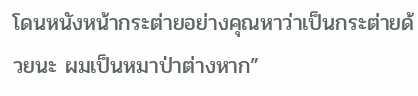โดนหนังหน้ากระต่ายอย่างคุณหาว่าเป็นกระต่ายด้วยนะ ผมเป็นหมาป่าต่างหาก”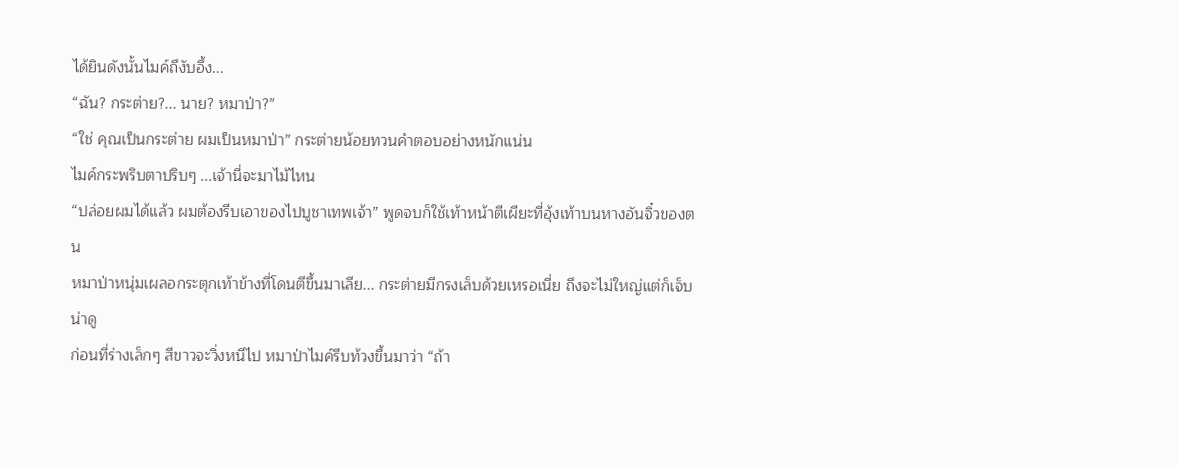ได้ยินดังนั้นไมค์ถึงับอึ้ง...
“ฉัน? กระต่าย?... นาย? หมาป่า?”
“ใช่ คุณเป็นกระต่าย ผมเป็นหมาป่า” กระต่ายน้อยทวนคำตอบอย่างหนักแน่น
ไมค์กระพริบตาปริบๆ ...เจ้านี่จะมาไม้ไหน
“ปล่อยผมได้แล้ว ผมต้องรีบเอาของไปบูชาเทพเจ้า” พูดจบก็ใช้เท้าหน้าตีเผียะที่อุ้งเท้าบนหางอันจิ๋วของตน
หมาป่าหนุ่มเผลอกระตุกเท้าข้างที่โดนตีขึ้นมาเลีย... กระต่ายมีกรงเล็บด้วยเหรอเนี่ย ถึงจะไม่ใหญ่แต่ก็เจ็บน่าดู
ก่อนที่ร่างเล็กๆ สีขาวจะวิ่งหนีไป หมาป่าไมค์รีบท้วงขึ้นมาว่า “ถ้า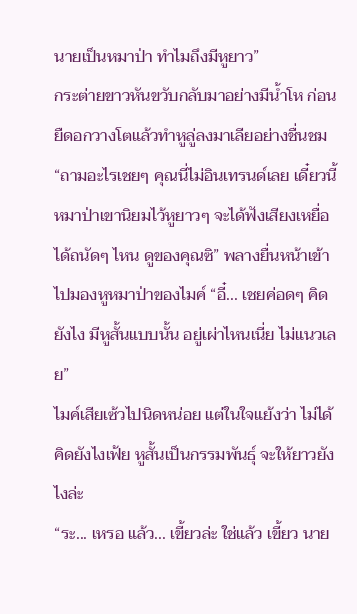นายเป็นหมาป่า ทำไมถึงมีหูยาว”
กระต่ายขาวหันขวับกลับมาอย่างมีน้ำโห ก่อนยืดอกวางโตแล้วทำหูลู่ลงมาเลียอย่างชื่นชม
“ถามอะไรเชยๆ คุณนี่ไม่อินเทรนด์เลย เดี๋ยวนี้หมาป่าเขานิยมไว้หูยาวๆ จะได้ฟังเสียงเหยื่อได้ถนัดๆ ไหน ดูของคุณซิ” พลางยื่นหน้าเข้าไปมองหูหมาป่าของไมค์ “อี๋... เชยค่อดๆ คิดยังไง มีหูสั้นแบบนั้น อยู่เผ่าไหนเนี่ย ไม่แนวเลย”
ไมค์เสียเซ้วไปนิดหน่อย แต่ในใจแย้งว่า ไม่ได้คิดยังไงเฟ้ย หูสั้นเป็นกรรมพันธุ์ จะให้ยาวยังไงล่ะ
“ระ... เหรอ แล้ว... เขี้ยวล่ะ ใช่แล้ว เขี้ยว นาย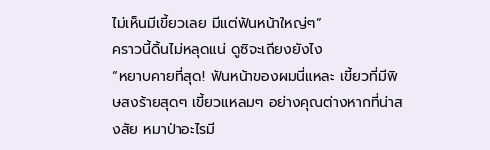ไม่เห็นมีเขี้ยวเลย มีแต่ฟันหน้าใหญ่ๆ”
คราวนี้ดิ้นไม่หลุดแน่ ดูซิจะเถียงยังไง
“หยาบคายที่สุด! ฟันหน้าของผมนี่แหละ เขี้ยวที่มีพิษสงร้ายสุดๆ เขี้ยวแหลมๆ อย่างคุณต่างหากที่น่าสงสัย หมาป่าอะไรมี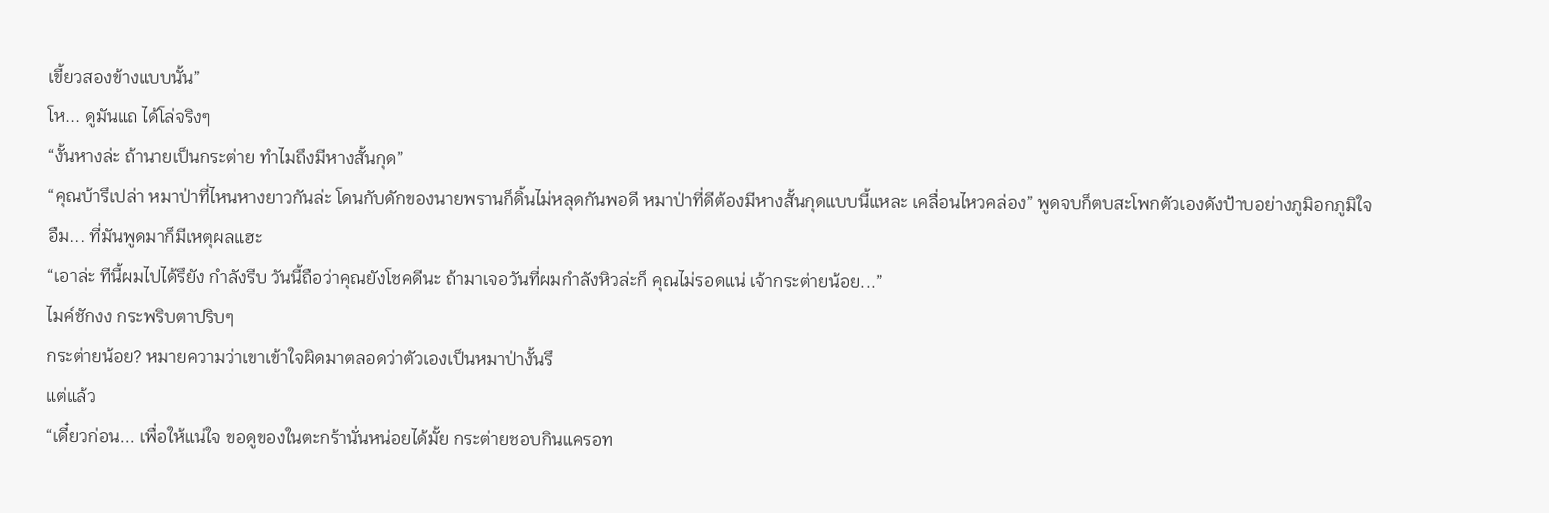เขี้ยวสองข้างแบบนั้น”
โห... ดูมันแถ ได้โล่จริงๆ
“งั้นหางล่ะ ถ้านายเป็นกระต่าย ทำไมถึงมีหางสั้นกุด”
“คุณบ้ารึเปล่า หมาป่าที่ไหนหางยาวกันล่ะ โดนกับดักของนายพรานก็ดิ้นไม่หลุดกันพอดี หมาป่าที่ดีต้องมีหางสั้นกุดแบบนี้แหละ เคลื่อนไหวคล่อง” พูดจบก็ตบสะโพกตัวเองดังป้าบอย่างภูมิอกภูมิใจ
อืม... ที่มันพูดมาก็มีเหตุผลแฮะ
“เอาล่ะ ทีนี้ผมไปได้รึยัง กำลังรีบ วันนี้ถือว่าคุณยังโชคดีนะ ถ้ามาเจอวันที่ผมกำลังหิวล่ะก็ คุณไม่รอดแน่ เจ้ากระต่ายน้อย...”
ไมค์ชักงง กระพริบตาปริบๆ
กระต่ายน้อย? หมายความว่าเขาเข้าใจผิดมาตลอดว่าตัวเองเป็นหมาป่างั้นรึ
แต่แล้ว
“เดี๋ยวก่อน... เพื่อให้แน่ใจ ขอดูของในตะกร้านั่นหน่อยได้มั้ย กระต่ายชอบกินแครอท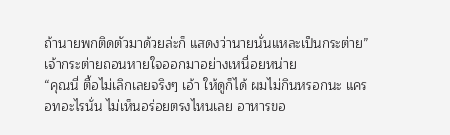ถ้านายพกติดตัวมาด้วยล่ะก็ แสดงว่านายนั่นแหละเป็นกระต่าย”
เจ้ากระต่ายถอนหายใจออกมาอย่างเหนื่อยหน่าย
“คุณนี่ ตื้อไม่เลิกเลยจริงๆ เอ้า ให้ดูก็ได้ ผมไม่กินหรอกนะ แครอทอะไรนั่น ไม่เห็นอร่อยตรงไหนเลย อาหารขอ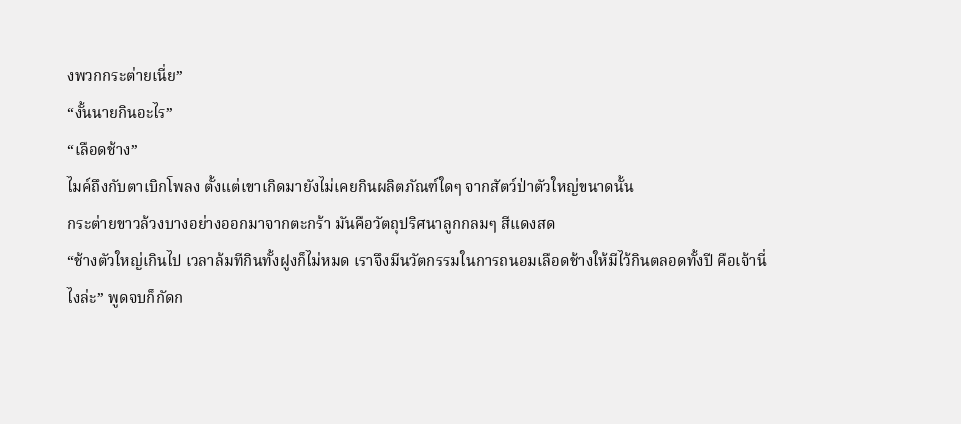งพวกกระต่ายเนี่ย”
“งั้นนายกินอะไร”
“เลือดช้าง”
ไมค์ถึงกับตาเบิกโพลง ตั้งแต่เขาเกิดมายังไม่เคยกินผลิตภัณฑ์ใดๆ จากสัตว์ป่าตัวใหญ่ขนาดนั้น
กระต่ายขาวล้วงบางอย่างออกมาจากตะกร้า มันคือวัตถุปริศนาลูกกลมๆ สีแดงสด
“ช้างตัวใหญ่เกินไป เวลาล้มทีกินทั้งฝูงก็ไม่หมด เราจึงมีนวัตกรรมในการถนอมเลือดช้างให้มีไว้กินตลอดทั้งปี คือเจ้านี่ไงล่ะ” พูดจบก็กัดก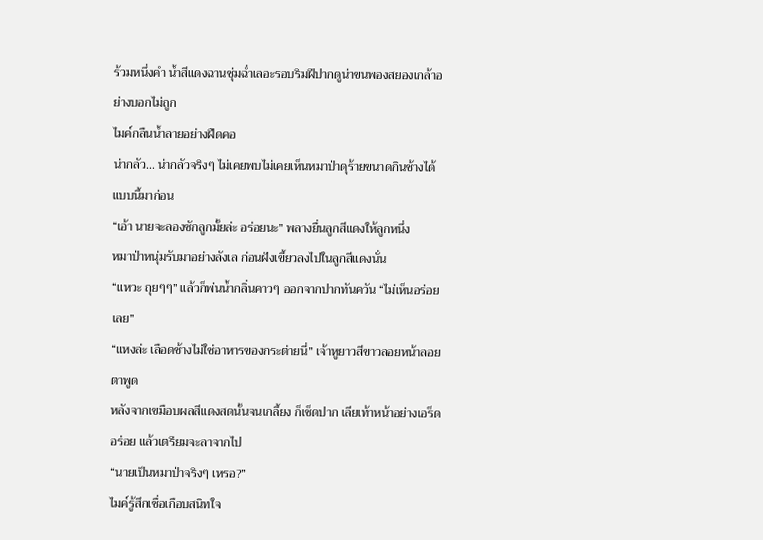ร้วมหนึ่งคำ น้ำสีแดงฉานชุ่มฉ่ำเลอะรอบริมฝีปากดูน่าขนพองสยองเกล้าอย่างบอกไม่ถูก
ไมค์กลืนน้ำลายอย่างฝืดคอ
น่ากลัว... น่ากลัวจริงๆ ไม่เคยพบไม่เคยเห็นหมาป่าดุร้ายขนาดกินช้างได้แบบนี้มาก่อน
“เอ้า นายจะลองซักลูกมั้ยล่ะ อร่อยนะ” พลางยื่นลูกสีแดงให้ลูกหนึ่ง
หมาป่าหนุ่มรับมาอย่างลังเล ก่อนฝังเขี้ยวลงไปในลูกสีแดงนั่น
“แหวะ ถุยๆๆ” แล้วก็พ่นน้ำกลิ่นคาวๆ ออกจากปากทันควัน “ไม่เห็นอร่อยเลย”
“แหงล่ะ เลือดช้างไม่ใช่อาหารของกระต่ายนี่” เจ้าหูยาวสีขาวลอยหน้าลอยตาพูด
หลังจากเขมือบผลสีแดงสดนั้นจนเกลี้ยง ก็เช็ดปาก เลียเท้าหน้าอย่างเอร็ดอร่อย แล้วเตรียมจะลาจากไป
“นายเป็นหมาป่าจริงๆ เหรอ?”
ไมค์รู้สึกเชื่อเกือบสนิทใจ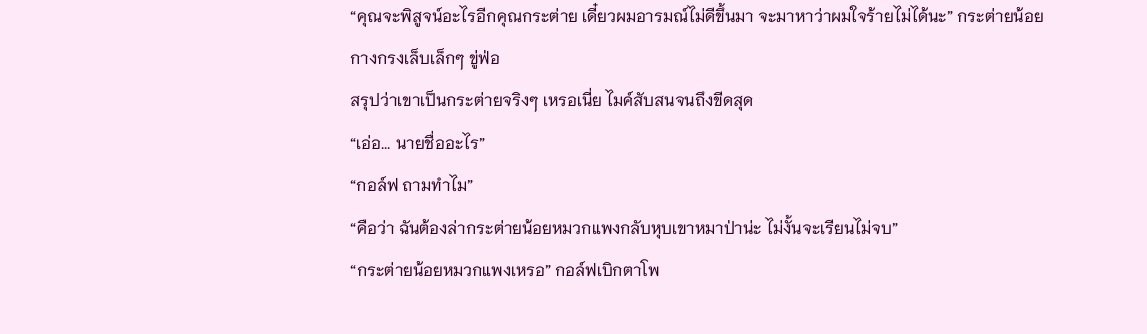“คุณจะพิสูจน์อะไรอีกคุณกระต่าย เดี๋ยวผมอารมณ์ไม่ดีขึ้นมา จะมาหาว่าผมใจร้ายไม่ได้นะ” กระต่ายน้อยกางกรงเล็บเล็กๆ ขู่ฟ่อ
สรุปว่าเขาเป็นกระต่ายจริงๆ เหรอเนี่ย ไมค์สับสนจนถึงขีดสุด
“เอ่อ... นายชื่ออะไร”
“กอล์ฟ ถามทำไม”
“คือว่า ฉันต้องล่ากระต่ายน้อยหมวกแพงกลับหุบเขาหมาป่าน่ะ ไม่งั้นจะเรียนไม่จบ”
“กระต่ายน้อยหมวกแพงเหรอ” กอล์ฟเบิกตาโพ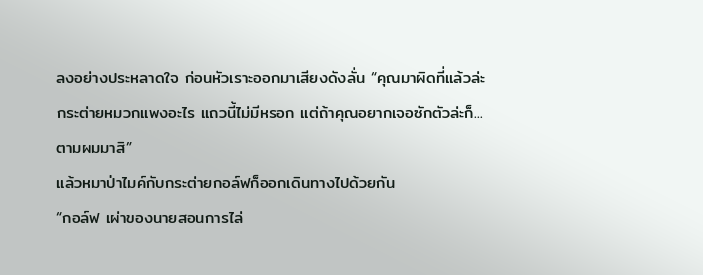ลงอย่างประหลาดใจ ก่อนหัวเราะออกมาเสียงดังลั่น “คุณมาผิดที่แล้วล่ะ กระต่ายหมวกแพงอะไร แถวนี้ไม่มีหรอก แต่ถ้าคุณอยากเจอซักตัวล่ะก็... ตามผมมาสิ”
แล้วหมาป่าไมค์กับกระต่ายกอล์ฟก็ออกเดินทางไปด้วยกัน
“กอล์ฟ เผ่าของนายสอนการไล่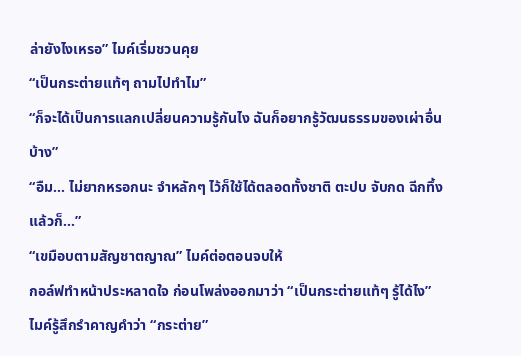ล่ายังไงเหรอ” ไมค์เริ่มชวนคุย
“เป็นกระต่ายแท้ๆ ถามไปทำไม”
“ก็จะได้เป็นการแลกเปลี่ยนความรู้กันไง ฉันก็อยากรู้วัฒนธรรมของเผ่าอื่นบ้าง”
“อืม... ไม่ยากหรอกนะ จำหลักๆ ไว้ก็ใช้ได้ตลอดทั้งชาติ ตะปบ จับกด ฉีกทึ้ง แล้วก็...”
“เขมือบตามสัญชาตญาณ” ไมค์ต่อตอนจบให้
กอล์ฟทำหน้าประหลาดใจ ก่อนโพล่งออกมาว่า “เป็นกระต่ายแท้ๆ รู้ได้ไง”
ไมค์รู้สึกรำคาญคำว่า “กระต่าย”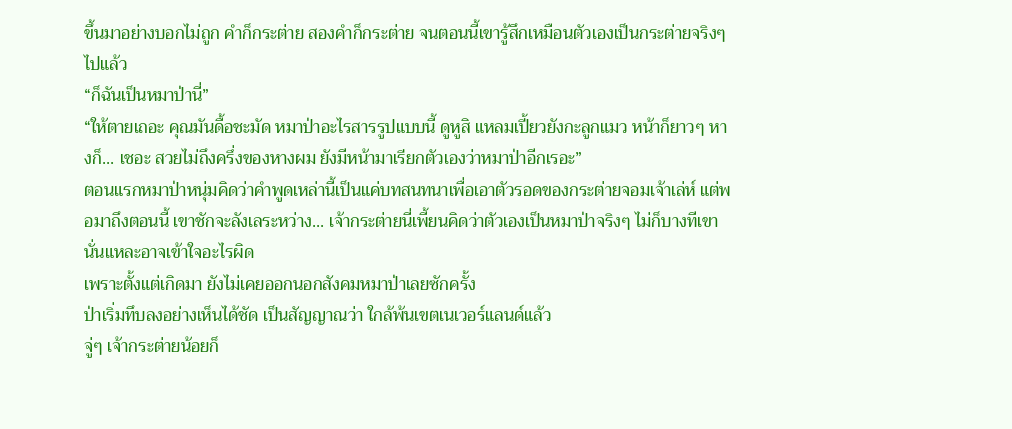ขึ้นมาอย่างบอกไม่ถูก คำก็กระต่าย สองคำก็กระต่าย จนตอนนี้เขารู้สึกเหมือนตัวเองเป็นกระต่ายจริงๆ ไปแล้ว
“ก็ฉันเป็นหมาป่านี่”
“ให้ตายเถอะ คุณมันดื้อชะมัด หมาป่าอะไรสารรูปแบบนี้ ดูหูสิ แหลมเปี้ยวยังกะลูกแมว หน้าก็ยาวๆ หางก็... เชอะ สวยไม่ถึงครึ่งของหางผม ยังมีหน้ามาเรียกตัวเองว่าหมาป่าอีกเรอะ”
ตอนแรกหมาป่าหนุ่มคิดว่าคำพูดเหล่านี้เป็นแค่บทสนทนาเพื่อเอาตัวรอดของกระต่ายจอมเจ้าเล่ห์ แต่พอมาถึงตอนนี้ เขาชักจะลังเลระหว่าง... เจ้ากระต่ายนี่เพี้ยนคิดว่าตัวเองเป็นหมาป่าจริงๆ ไม่ก็บางทีเขานั่นแหละอาจเข้าใจอะไรผิด
เพราะตั้งแต่เกิดมา ยังไม่เคยออกนอกสังคมหมาป่าเลยซักครั้ง
ป่าเริ่มทึบลงอย่างเห็นได้ชัด เป็นสัญญาณว่า ใกล้พ้นเขตเนเวอร์แลนด์แล้ว
จู่ๆ เจ้ากระต่ายน้อยก็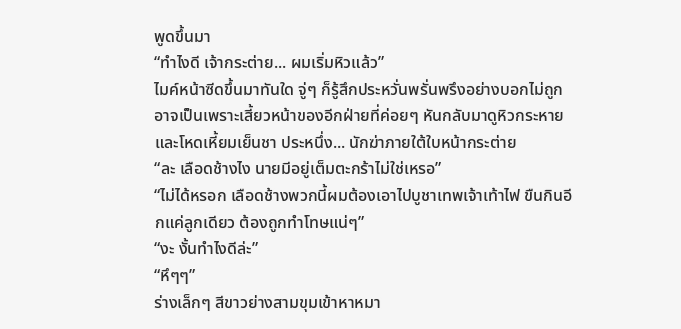พูดขึ้นมา
“ทำไงดี เจ้ากระต่าย... ผมเริ่มหิวแล้ว”
ไมค์หน้าซีดขึ้นมาทันใด จู่ๆ ก็รู้สึกประหวั่นพรั่นพรึงอย่างบอกไม่ถูก อาจเป็นเพราะเสี้ยวหน้าของอีกฝ่ายที่ค่อยๆ หันกลับมาดูหิวกระหายและโหดเหี้ยมเย็นชา ประหนึ่ง... นักฆ่าภายใต้ใบหน้ากระต่าย
“ละ เลือดช้างไง นายมีอยู่เต็มตะกร้าไม่ใช่เหรอ”
“ไม่ได้หรอก เลือดช้างพวกนี้ผมต้องเอาไปบูชาเทพเจ้าเท้าไฟ ขืนกินอีกแค่ลูกเดียว ต้องถูกทำโทษแน่ๆ”
“งะ งั้นทำไงดีล่ะ”
“หึๆๆ”
ร่างเล็กๆ สีขาวย่างสามขุมเข้าหาหมา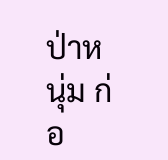ป่าหนุ่ม ก่อ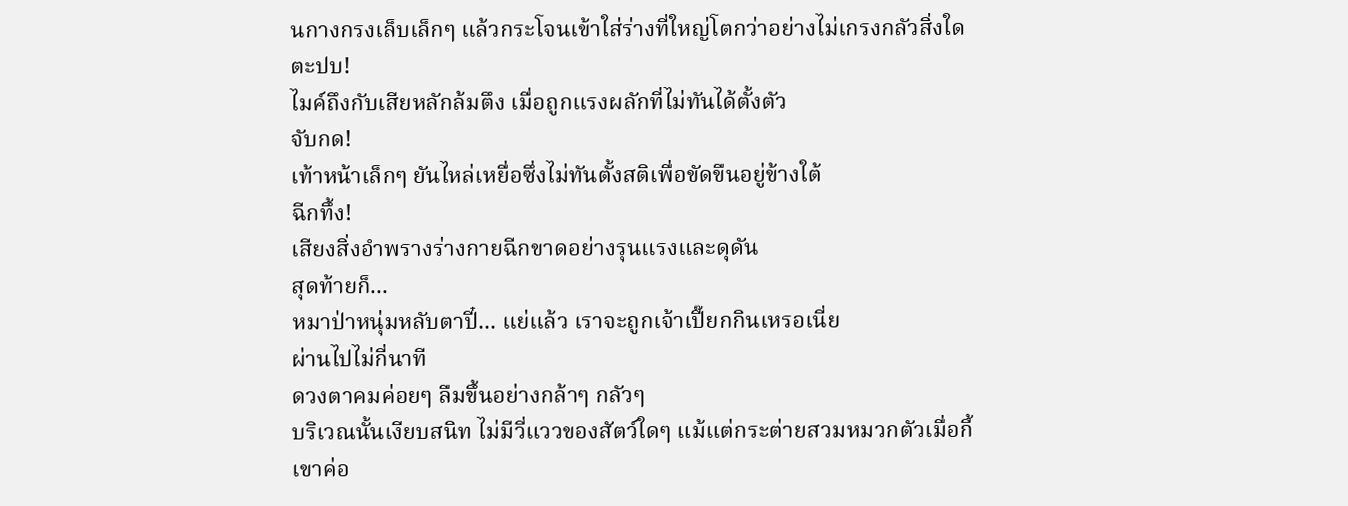นกางกรงเล็บเล็กๆ แล้วกระโจนเข้าใส่ร่างที่ใหญ่โตกว่าอย่างไม่เกรงกลัวสิ่งใด
ตะปบ!
ไมค์ถึงกับเสียหลักล้มตึง เมื่อถูกแรงผลักที่ไม่ทันได้ตั้งตัว
จับกด!
เท้าหน้าเล็กๆ ยันไหล่เหยื่อซึ่งไม่ทันตั้งสติเพื่อขัดขืนอยู่ข้างใต้
ฉีกทึ้ง!
เสียงสิ่งอำพรางร่างกายฉีกขาดอย่างรุนแรงและดุดัน
สุดท้ายก็...
หมาป่าหนุ่มหลับตาปี๋... แย่แล้ว เราจะถูกเจ้าเปี๊ยกกินเหรอเนี่ย
ผ่านไปไม่กี่นาที
ดวงตาคมค่อยๆ ลืมขึ้นอย่างกล้าๆ กลัวๆ
บริเวณนั้นเงียบสนิท ไม่มีวี่แววของสัตว์ใดๆ แม้แต่กระต่ายสวมหมวกตัวเมื่อกี้
เขาค่อ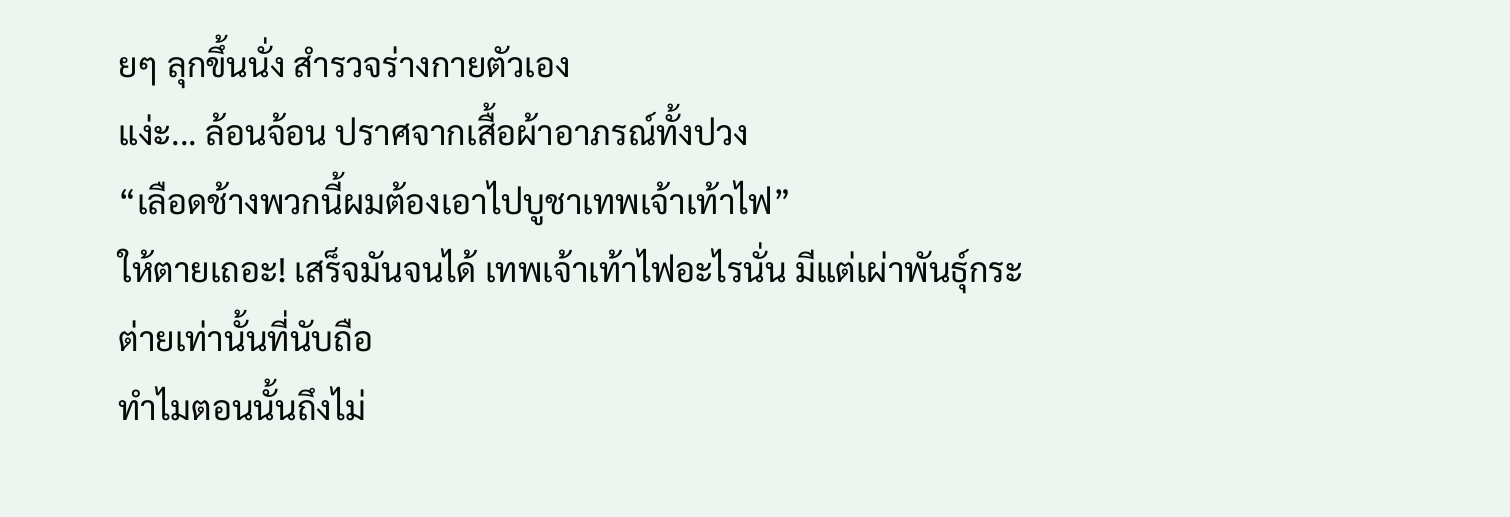ยๆ ลุกขึ้นนั่ง สำรวจร่างกายตัวเอง
แง่ะ... ล้อนจ้อน ปราศจากเสื้อผ้าอาภรณ์ทั้งปวง
“เลือดช้างพวกนี้ผมต้องเอาไปบูชาเทพเจ้าเท้าไฟ”
ให้ตายเถอะ! เสร็จมันจนได้ เทพเจ้าเท้าไฟอะไรนั่น มีแต่เผ่าพันธุ์กระต่ายเท่านั้นที่นับถือ
ทำไมตอนนั้นถึงไม่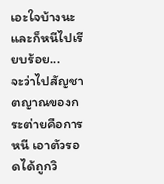เอะใจบ้างนะ
และก็หนีไปเรียบร้อย...
จะว่าไปสัญชาตญาณของกระต่ายคือการหนี เอาตัวรอดได้ถูกวิ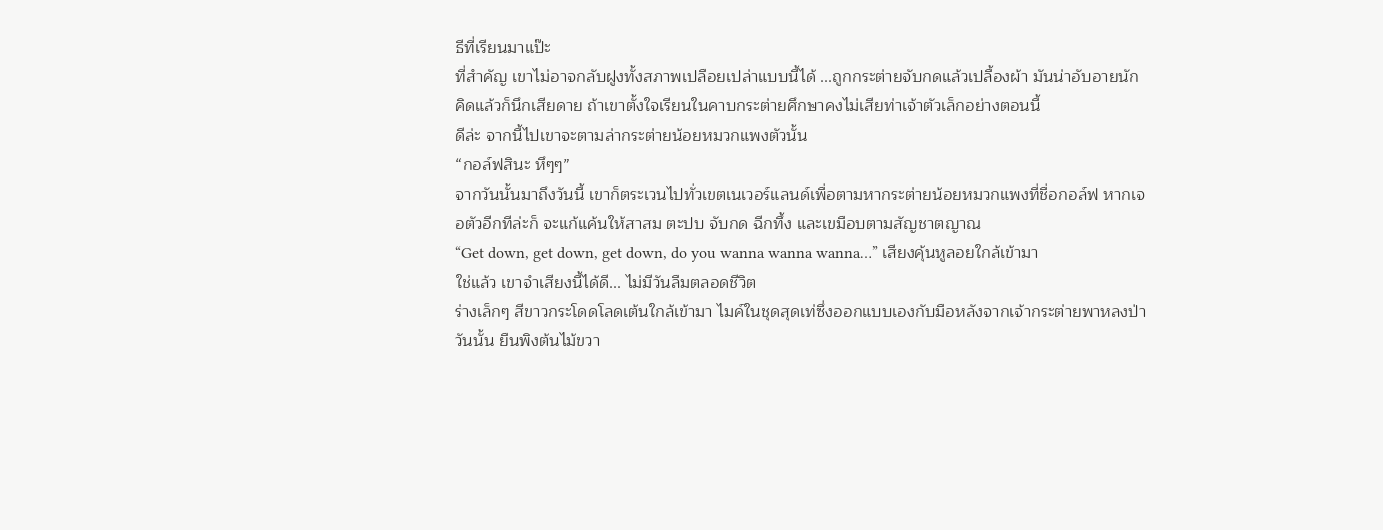ธีที่เรียนมาแป๊ะ
ที่สำคัญ เขาไม่อาจกลับฝูงทั้งสภาพเปลือยเปล่าแบบนี้ได้ ...ถูกกระต่ายจับกดแล้วเปลื้องผ้า มันน่าอับอายนัก คิดแล้วก็นึกเสียดาย ถ้าเขาตั้งใจเรียนในคาบกระต่ายศึกษาคงไม่เสียท่าเจ้าตัวเล็กอย่างตอนนี้
ดีล่ะ จากนี้ไปเขาจะตามล่ากระต่ายน้อยหมวกแพงตัวนั้น
“กอล์ฟสินะ หึๆๆ”
จากวันนั้นมาถึงวันนี้ เขาก็ตระเวนไปทั่วเขตเนเวอร์แลนด์เพื่อตามหากระต่ายน้อยหมวกแพงที่ชื่อกอล์ฟ หากเจอตัวอีกทีล่ะก็ จะแก้แค้นให้สาสม ตะปบ จับกด ฉีกทึ้ง และเขมือบตามสัญชาตญาณ
“Get down, get down, get down, do you wanna wanna wanna…” เสียงคุ้นหูลอยใกล้เข้ามา
ใช่แล้ว เขาจำเสียงนี้ได้ดี... ไม่มีวันลืมตลอดชีวิต
ร่างเล็กๆ สีขาวกระโดดโลดเต้นใกล้เข้ามา ไมค์ในชุดสุดเท่ซึ่งออกแบบเองกับมือหลังจากเจ้ากระต่ายพาหลงป่าวันนั้น ยืนพิงต้นไม้ขวา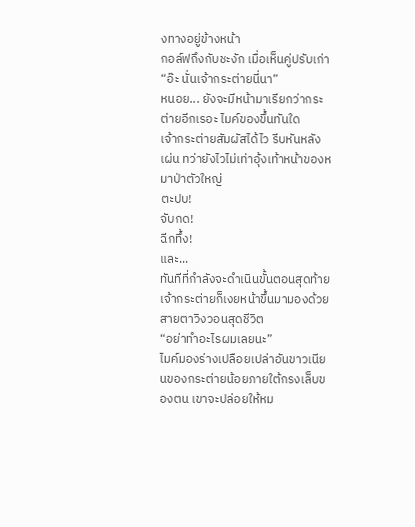งทางอยู่ข้างหน้า
กอล์ฟถึงกับชะงัก เมื่อเห็นคู่ปรับเก่า
“อ๊ะ นั่นเจ้ากระต่ายนี่นา”
หนอย... ยังจะมีหน้ามาเรียกว่ากระต่ายอีกเรอะ ไมค์ของขึ้นทันใด
เจ้ากระต่ายสัมผัสได้ไว รีบหันหลังเผ่น ทว่ายังไวไม่เท่าอุ้งเท้าหน้าของหมาป่าตัวใหญ่
ตะปบ!
จับกด!
ฉีกทึ้ง!
และ...
ทันทีที่กำลังจะดำเนินขั้นตอนสุดท้าย เจ้ากระต่ายก็เงยหน้าขึ้นมามองด้วยสายตาวิงวอนสุดชีวิต
“อย่าทำอะไรผมเลยนะ”
ไมค์มองร่างเปลือยเปล่าอันขาวเนียนของกระต่ายน้อยภายใต้กรงเล็บของตน เขาจะปล่อยให้หม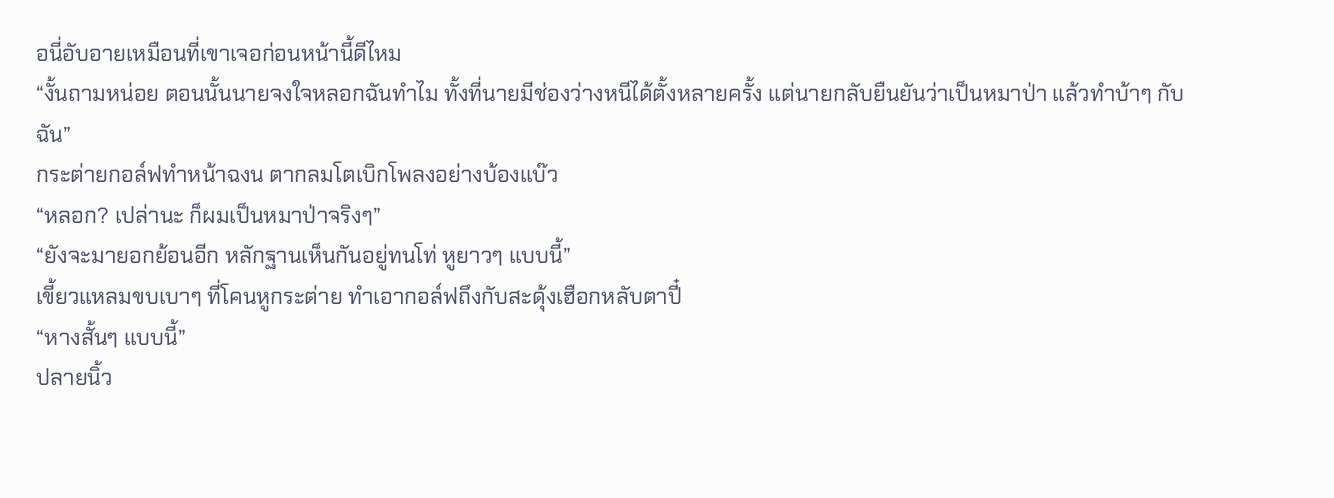อนี่อับอายเหมือนที่เขาเจอก่อนหน้านี้ดีไหม
“งั้นถามหน่อย ตอนนั้นนายจงใจหลอกฉันทำไม ทั้งที่นายมีช่องว่างหนีได้ตั้งหลายครั้ง แต่นายกลับยืนยันว่าเป็นหมาป่า แล้วทำบ้าๆ กับฉัน”
กระต่ายกอล์ฟทำหน้าฉงน ตากลมโตเบิกโพลงอย่างบ้องแบ๊ว
“หลอก? เปล่านะ ก็ผมเป็นหมาป่าจริงๆ”
“ยังจะมายอกย้อนอีก หลักฐานเห็นกันอยู่ทนโท่ หูยาวๆ แบบนี้”
เขี้ยวแหลมขบเบาๆ ที่โคนหูกระต่าย ทำเอากอล์ฟถึงกับสะดุ้งเฮือกหลับตาปี๋
“หางสั้นๆ แบบนี้”
ปลายนิ้ว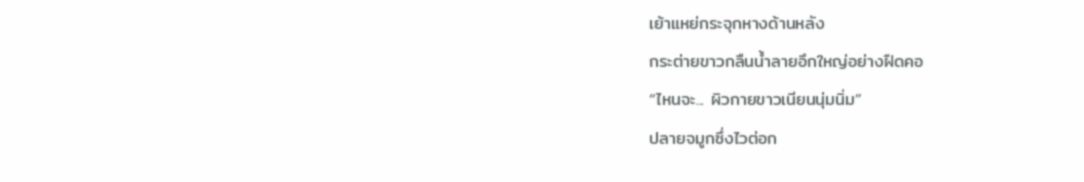เย้าแหย่กระจุกหางด้านหลัง
กระต่ายขาวกลืนน้ำลายอึกใหญ่อย่างฝืดคอ
“ไหนจะ... ผิวกายขาวเนียนนุ่มนิ่ม”
ปลายจมูกซึ่งไวต่อก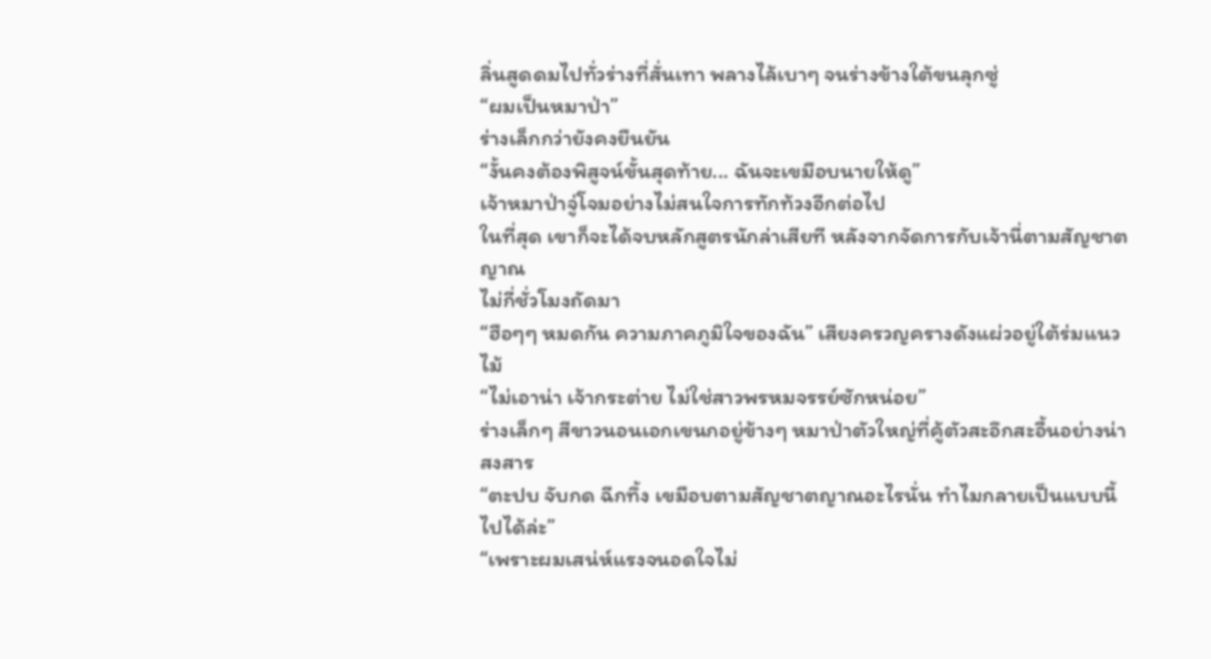ลิ่นสูดดมไปทั่วร่างที่สั่นเทา พลางไล้เบาๆ จนร่างข้างใต้ขนลุกซู่
“ผมเป็นหมาป่า”
ร่างเล็กกว่ายังคงยืนยัน
“งั้นคงต้องพิสูจน์ขั้นสุดท้าย... ฉันจะเขมือบนายให้ดู”
เจ้าหมาป่าจู่โจมอย่างไม่สนใจการทักท้วงอีกต่อไป
ในที่สุด เขาก็จะได้จบหลักสูตรนักล่าเสียที หลังจากจัดการกับเจ้านี่ตามสัญชาตญาณ
ไม่กี่ชั่วโมงถัดมา
“ฮือๆๆ หมดกัน ความภาคภูมิใจของฉัน” เสียงครวญครางดังแผ่วอยู่ใต้ร่มแนวไม้
“ไม่เอาน่า เจ้ากระต่าย ไม่ใช่สาวพรหมจรรย์ซักหน่อย”
ร่างเล็กๆ สีขาวนอนเอกเขนกอยู่ข้างๆ หมาป่าตัวใหญ่ที่คู้ตัวสะอึกสะอื้นอย่างน่าสงสาร
“ตะปบ จับกด ฉีกทึ้ง เขมือบตามสัญชาตญาณอะไรนั่น ทำไมกลายเป็นแบบนี้ไปได้ล่ะ”
“เพราะผมเสน่ห์แรงจนอดใจไม่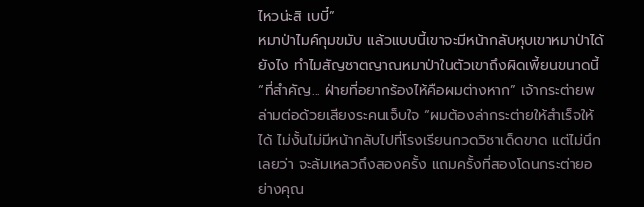ไหวน่ะสิ เบบี๋”
หมาป่าไมค์กุมขมับ แล้วแบบนี้เขาจะมีหน้ากลับหุบเขาหมาป่าได้ยังไง ทำไมสัญชาตญาณหมาป่าในตัวเขาถึงผิดเพี้ยนขนาดนี้
“ที่สำคัญ... ฝ่ายที่อยากร้องไห้คือผมต่างหาก” เจ้ากระต่ายพล่ามต่อด้วยเสียงระคนเจ็บใจ “ผมต้องล่ากระต่ายให้สำเร็จให้ได้ ไม่งั้นไม่มีหน้ากลับไปที่โรงเรียนกวดวิชาเด็ดขาด แต่ไม่นึกเลยว่า จะล้มเหลวถึงสองครั้ง แถมครั้งที่สองโดนกระต่ายอย่างคุณ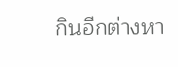กินอีกต่างหา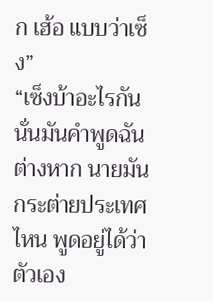ก เฮ้อ แบบว่าเซ็ง”
“เซ็งบ้าอะไรกัน นั่นมันคำพูดฉันต่างหาก นายมันกระต่ายประเทศไหน พูดอยู่ได้ว่าตัวเอง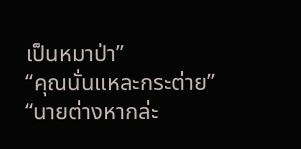เป็นหมาป่า”
“คุณนั่นแหละกระต่าย”
“นายต่างหากล่ะ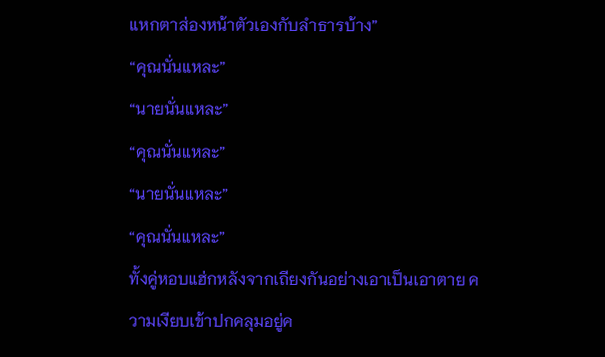แหกตาส่องหน้าตัวเองกับลำธารบ้าง”
“คุณนั่นแหละ”
“นายนั่นแหละ”
“คุณนั่นแหละ”
“นายนั่นแหละ”
“คุณนั่นแหละ”
ทั้งคู่หอบแฮ่กหลังจากเถียงกันอย่างเอาเป็นเอาตาย ความเงียบเข้าปกคลุมอยู่ค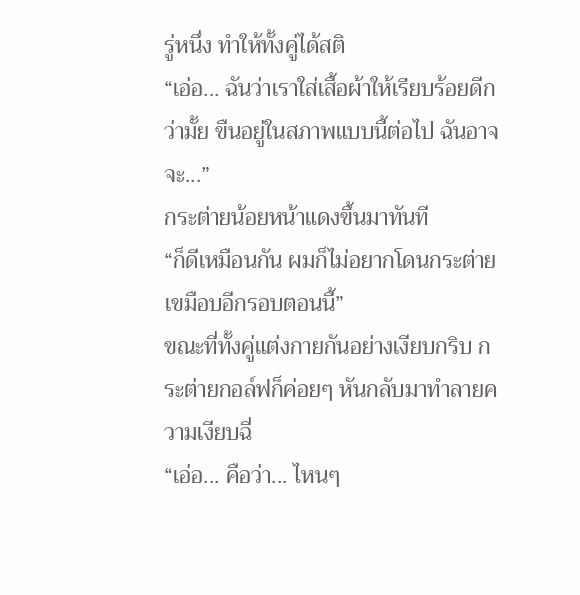รู่หนึ่ง ทำให้ทั้งคู่ได้สติ
“เอ่อ... ฉันว่าเราใส่เสื้อผ้าให้เรียบร้อยดีกว่ามั้ย ขืนอยู่ในสภาพแบบนี้ต่อไป ฉันอาจจะ...”
กระต่ายน้อยหน้าแดงขึ้นมาทันที
“ก็ดีเหมือนกัน ผมก็ไม่อยากโดนกระต่ายเขมือบอีกรอบตอนนี้”
ขณะที่ทั้งคู่แต่งกายกันอย่างเงียบกริบ กระต่ายกอล์ฟก็ค่อยๆ หันกลับมาทำลายความเงียบฉี่
“เอ่อ... คือว่า... ไหนๆ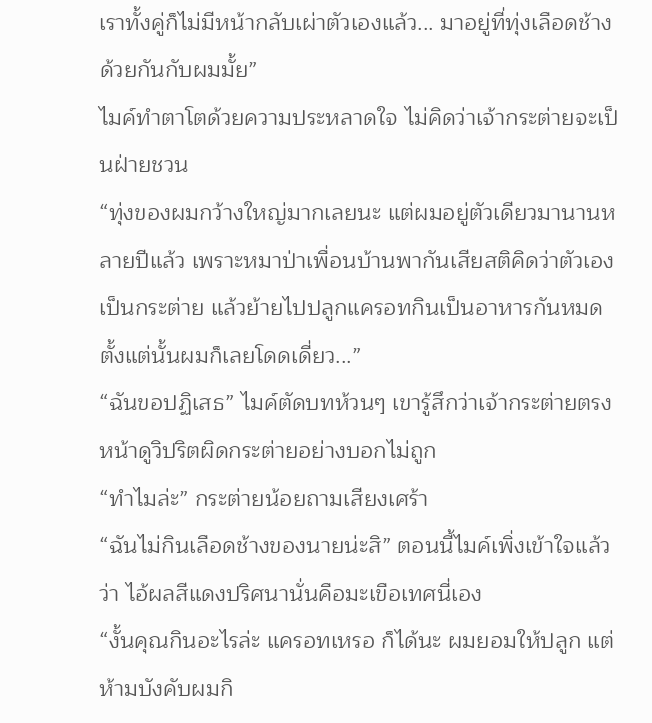เราทั้งคู่ก็ไม่มีหน้ากลับเผ่าตัวเองแล้ว... มาอยู่ที่ทุ่งเลือดช้างด้วยกันกับผมมั้ย”
ไมค์ทำตาโตด้วยความประหลาดใจ ไม่คิดว่าเจ้ากระต่ายจะเป็นฝ่ายชวน
“ทุ่งของผมกว้างใหญ่มากเลยนะ แต่ผมอยู่ตัวเดียวมานานหลายปีแล้ว เพราะหมาป่าเพื่อนบ้านพากันเสียสติคิดว่าตัวเองเป็นกระต่าย แล้วย้ายไปปลูกแครอทกินเป็นอาหารกันหมด ตั้งแต่นั้นผมก็เลยโดดเดี่ยว...”
“ฉันขอปฏิเสธ” ไมค์ตัดบทห้วนๆ เขารู้สึกว่าเจ้ากระต่ายตรงหน้าดูวิปริตผิดกระต่ายอย่างบอกไม่ถูก
“ทำไมล่ะ” กระต่ายน้อยถามเสียงเศร้า
“ฉันไม่กินเลือดช้างของนายน่ะสิ” ตอนนี้ไมค์เพิ่งเข้าใจแล้วว่า ไอ้ผลสีแดงปริศนานั่นคือมะเขือเทศนี่เอง
“งั้นคุณกินอะไรล่ะ แครอทเหรอ ก็ได้นะ ผมยอมให้ปลูก แต่ห้ามบังคับผมกิ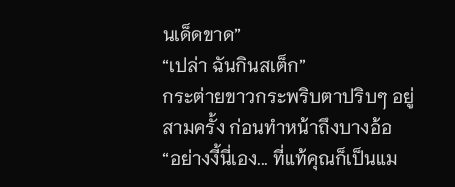นเด็ดขาด”
“เปล่า ฉันกินสเต็ก”
กระต่ายขาวกระพริบตาปริบๆ อยู่สามครั้ง ก่อนทำหน้าถึงบางอ้อ
“อย่างงี้นี่เอง... ที่แท้คุณก็เป็นแม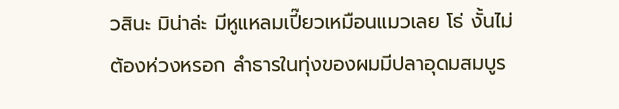วสินะ มิน่าล่ะ มีหูแหลมเปี๊ยวเหมือนแมวเลย โธ่ งั้นไม่ต้องห่วงหรอก ลำธารในทุ่งของผมมีปลาอุดมสมบูร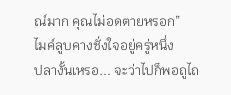ณ์มาก คุณไม่อดตายหรอก”
ไมค์ลูบคางชั่งใจอยู่ครู่หนึ่ง
ปลางั้นเหรอ... จะว่าไปก็พอถูไถ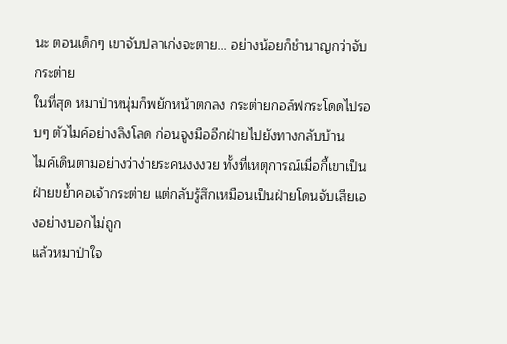นะ ตอนเด็กๆ เขาจับปลาเก่งจะตาย... อย่างน้อยก็ชำนาญกว่าจับกระต่าย
ในที่สุด หมาป่าหนุ่มก็พยักหน้าตกลง กระต่ายกอล์ฟกระโดดไปรอบๆ ตัวไมค์อย่างลิงโลด ก่อนจูงมืออีกฝ่ายไปยังทางกลับบ้าน
ไมค์เดินตามอย่างว่าง่ายระคนงงงวย ทั้งที่เหตุการณ์เมื่อกี้เขาเป็นฝ่ายขย้ำคอเจ้ากระต่าย แต่กลับรู้สึกเหมือนเป็นฝ่ายโดนจับเสียเองอย่างบอกไม่ถูก
แล้วหมาป่าใจ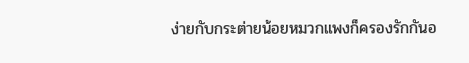ง่ายกับกระต่ายน้อยหมวกแพงก็ครองรักกันอ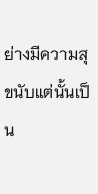ย่างมีความสุขนับแต่นั้นเป็น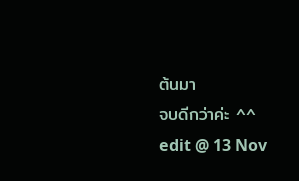ต้นมา
จบดีกว่าค่ะ ^^
edit @ 13 Nov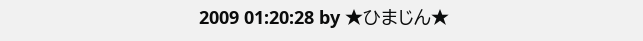2009 01:20:28 by ★ひまじん★